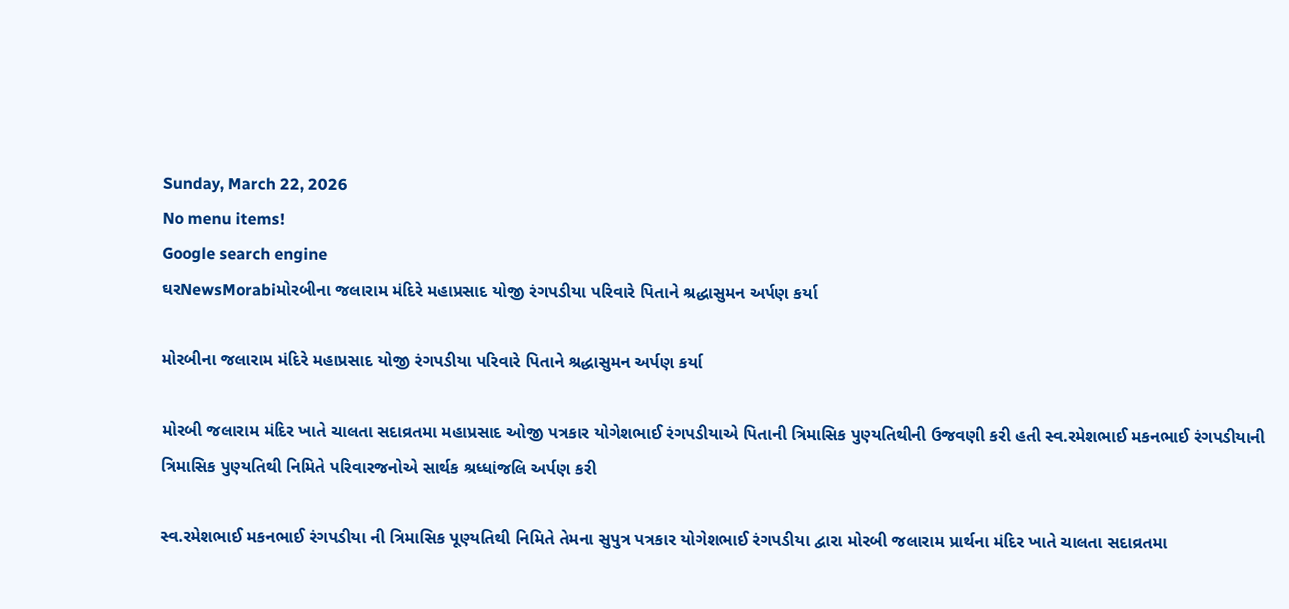Sunday, March 22, 2026
No menu items!
Google search engine
ઘરNewsMorabiમોરબીના જલારામ મંદિરે મહાપ્રસાદ યોજી રંગપડીયા પરિવારે પિતાને શ્રદ્ધાસુમન અર્પણ કર્યા

મોરબીના જલારામ મંદિરે મહાપ્રસાદ યોજી રંગપડીયા પરિવારે પિતાને શ્રદ્ધાસુમન અર્પણ કર્યા

મોરબી જલારામ મંદિર ખાતે ચાલતા સદાવ્રતમા મહાપ્રસાદ ઓજી પત્રકાર યોગેશભાઈ રંગપડીયાએ પિતાની ત્રિમાસિક પુણ્યતિથીની ઉજવણી કરી હતી સ્વ.રમેશભાઈ મકનભાઈ રંગપડીયાની ત્રિમાસિક પુણ્યતિથી નિમિતે પરિવારજનોએ સાર્થક શ્રધ્ધાંજલિ અર્પણ કરી

સ્વ.રમેશભાઈ મકનભાઈ રંગપડીયા ની ત્રિમાસિક પૂણ્યતિથી નિમિતે તેમના સુપુત્ર પત્રકાર યોગેશભાઈ રંગપડીયા દ્વારા મોરબી જલારામ પ્રાર્થના મંદિર ખાતે ચાલતા સદાવ્રતમા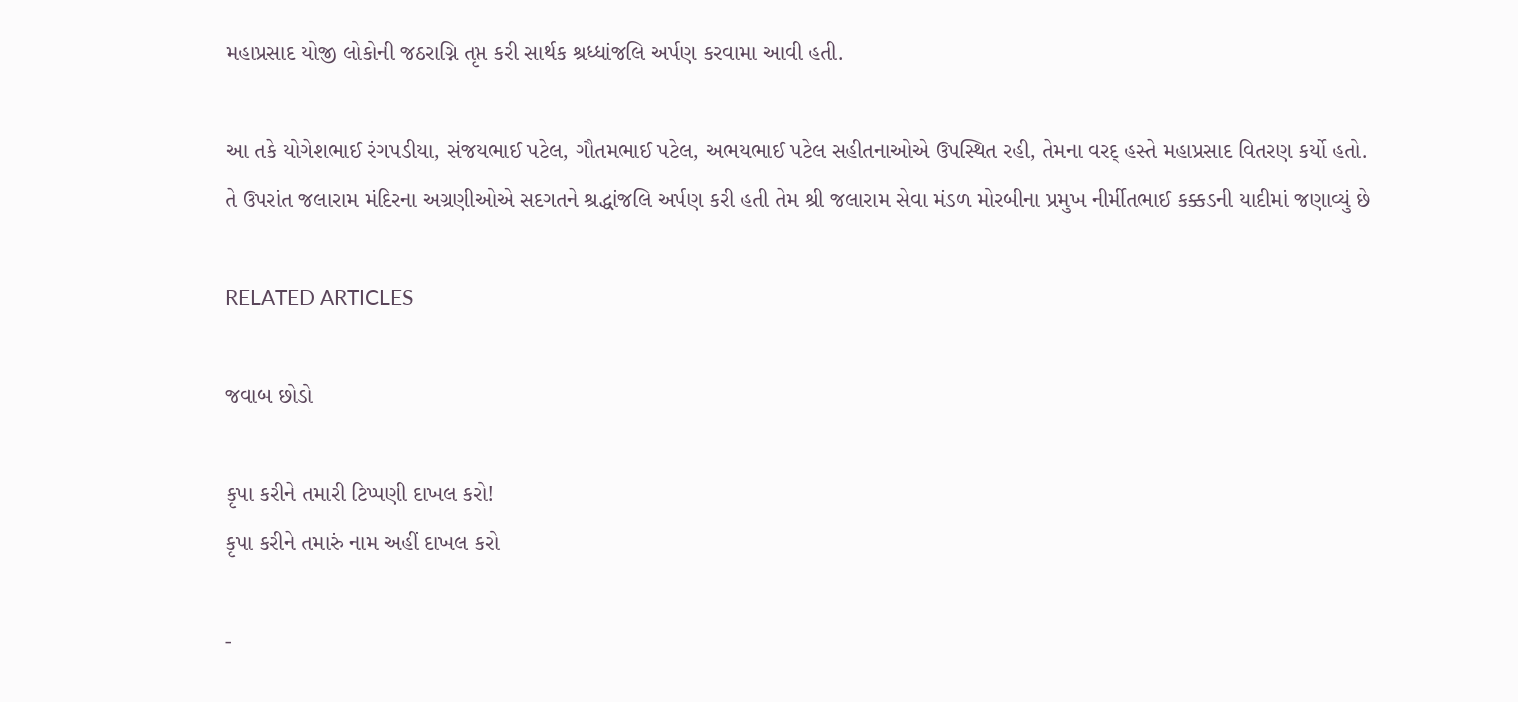મહાપ્રસાદ યોજી લોકોની જઠરાગ્નિ તૃપ્ત કરી સાર્થક શ્રધ્ધાંજલિ અર્પણ કરવામા આવી હતી.

આ તકે યોગેશભાઈ રંગપડીયા, સંજયભાઈ પટેલ, ગૌતમભાઈ પટેલ, અભયભાઈ પટેલ સહીતનાઓએ ઉપસ્થિત રહી, તેમના વરદ્ હસ્તે મહાપ્રસાદ વિતરણ કર્યો હતો. તે ઉપરાંત જલારામ મંદિરના અગ્રણીઓએ સદગતને શ્રદ્ધાંજલિ અર્પણ કરી હતી તેમ શ્રી જલારામ સેવા મંડળ મોરબીના પ્રમુખ નીર્મીતભાઈ કક્કડની યાદીમાં જણાવ્યું છે

RELATED ARTICLES

જવાબ છોડો

કૃપા કરીને તમારી ટિપ્પણી દાખલ કરો!
કૃપા કરીને તમારું નામ અહીં દાખલ કરો

-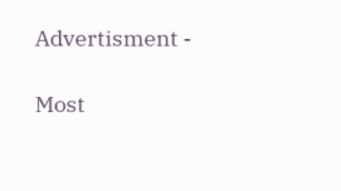Advertisment -

Most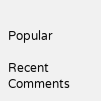Popular

Recent Comments